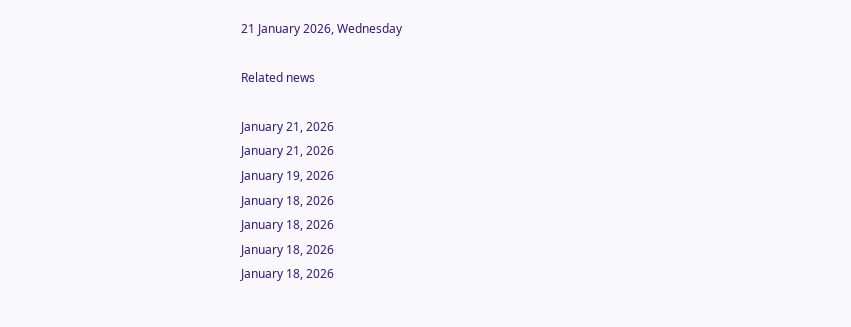21 January 2026, Wednesday

Related news

January 21, 2026
January 21, 2026
January 19, 2026
January 18, 2026
January 18, 2026
January 18, 2026
January 18, 2026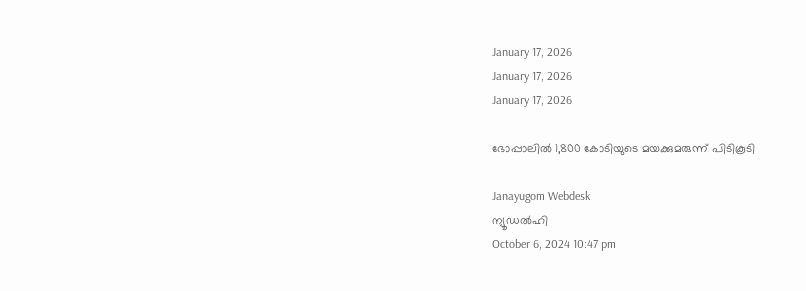January 17, 2026
January 17, 2026
January 17, 2026

ഭോപ്പാലില്‍ 1,800 കോടിയുടെ മയക്കുമരുന്ന് പിടികൂടി

Janayugom Webdesk
ന്യൂഡല്‍ഹി
October 6, 2024 10:47 pm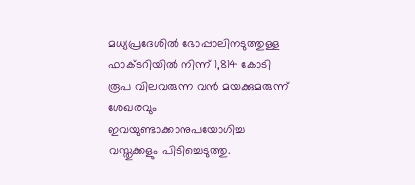മധ്യപ്രദേശില്‍ ഭോപ്പാലിനടുത്തുള്ള ഫാക്ടറിയില്‍ നിന്ന് 1,814 കോടി രൂപ വിലവരുന്ന വന്‍ മയക്കുമരുന്ന് ശേഖരവും ഇവയുണ്ടാക്കാനുപയോഗിച്ച വസ്തുക്കളും പിടിച്ചെടുത്തു.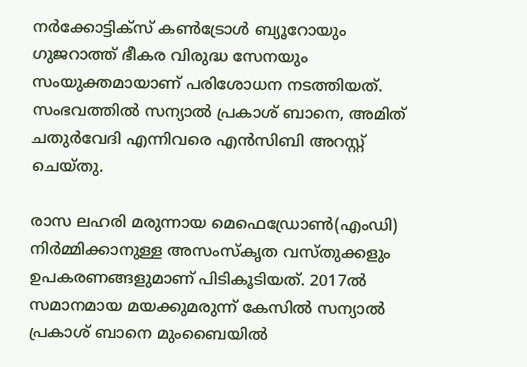നര്‍ക്കോട്ടിക്‌സ് കണ്‍ട്രോള്‍ ബ്യൂറോയും ഗുജറാത്ത് ഭീകര വിരുദ്ധ സേനയും സംയുക്തമായാണ് പരിശോധന നടത്തിയത്. സംഭവത്തില്‍ സന്യാൽ പ്രകാശ് ബാനെ, അമിത് ചതുർവേദി എന്നിവരെ എന്‍സിബി അറസ്റ്റ് ചെയ്തു.

രാസ ലഹരി മരുന്നായ മെഫെഡ്രോൺ(എംഡി) നിർമ്മിക്കാനുള്ള അസംസ്‌കൃത വസ്തുക്കളും ഉപകരണങ്ങളുമാണ് പിടികൂടിയത്. 2017ൽ സമാനമായ മയക്കുമരുന്ന് കേസിൽ സന്യാൽ പ്രകാശ് ബാനെ മുംബൈയില്‍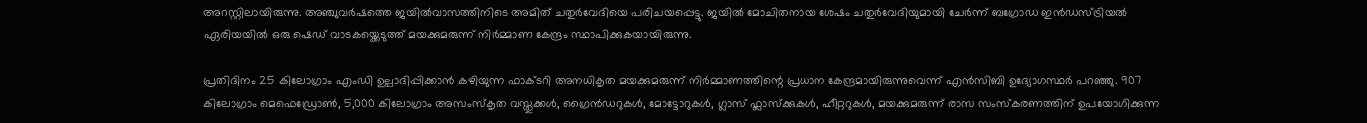അറസ്റ്റിലായിരുന്നു. അഞ്ചുവർഷത്തെ ജയിൽവാസത്തിനിടെ അമിത് ചതുർവേദിയെ പരിചയപ്പെട്ടു. ജയില്‍ മോചിതനായ ശേഷം ചതുര്‍വേദിയുമായി ചേര്‍ന്ന് ബഗ്രോഡ ഇൻഡസ്ട്രിയൽ ഏരിയയിൽ ഒരു ഷെഡ് വാടകയ്ക്കെടുത്ത് മയക്കുമരുന്ന് നിര്‍മ്മാണ കേന്ദ്രം സ്ഥാപിക്കുകയായിരുന്നു.

പ്രതിദിനം 25 കിലോഗ്രാം എംഡി ഉല്പാദിപ്പിക്കാന്‍ കഴിയുന്ന ഫാക്ടറി അനധികൃത മയക്കുമരുന്ന് നിർമ്മാണത്തിന്റെ പ്രധാന കേന്ദ്രമായിരുന്നുവെന്ന് എന്‍സിബി ഉദ്യോഗസ്ഥര്‍ പറഞ്ഞു. 907 കിലോഗ്രാം മെഫെഡ്രോണ്‍, 5,000 കിലോഗ്രാം അസംസ്‌കൃത വസ്തുക്കള്‍, ഗ്രൈൻഡറുകൾ, മോട്ടോറുകൾ, ഗ്ലാസ് ഫ്ലാസ്‌ക്കുകൾ, ഹീറ്ററുകൾ, മയക്കുമരുന്ന് രാസ സംസ്കരണത്തിന് ഉപയോഗിക്കുന്ന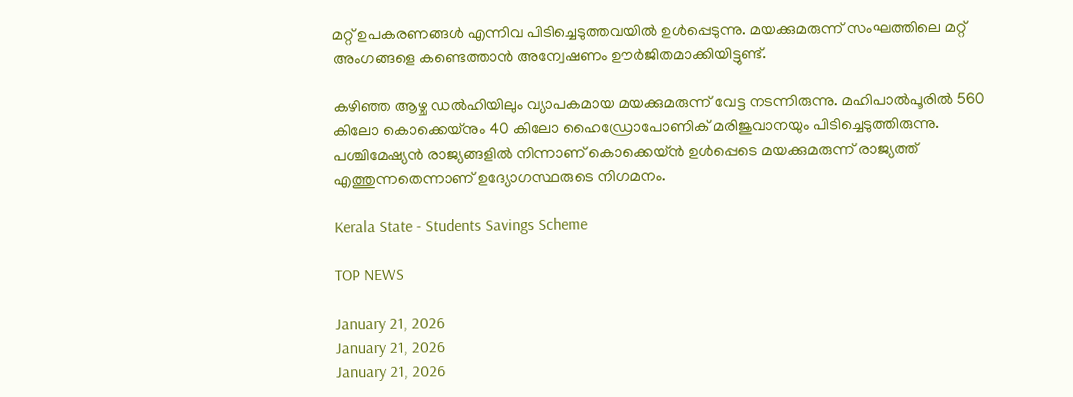മറ്റ് ഉപകരണങ്ങൾ എന്നിവ പിടിച്ചെടുത്തവയിൽ ഉൾപ്പെടുന്നു. മയക്കുമരുന്ന് സംഘത്തിലെ മറ്റ് അംഗങ്ങളെ കണ്ടെത്താന്‍ അന്വേഷണം ഊര്‍ജിതമാക്കിയിട്ടുണ്ട്.

കഴിഞ്ഞ ആഴ്ച ഡല്‍ഹിയിലും വ്യാപകമായ മയക്കുമരുന്ന് വേട്ട നടന്നിരുന്നു. മഹിപാല്‍പൂരില്‍ 560 കിലോ കൊക്കെയ്‌നും 40 കിലോ ഹൈഡ്രോപോണിക് മരിജുവാനയും പിടിച്ചെടുത്തിരുന്നു. പശ്ചിമേഷ്യന്‍ രാജ്യങ്ങളില്‍ നിന്നാണ് കൊക്കെയ്ന്‍ ഉള്‍പ്പെടെ മയക്കുമരുന്ന് രാജ്യത്ത് എത്തുന്നതെന്നാണ് ഉദ്യോഗസ്ഥരുടെ നിഗമനം.

Kerala State - Students Savings Scheme

TOP NEWS

January 21, 2026
January 21, 2026
January 21, 2026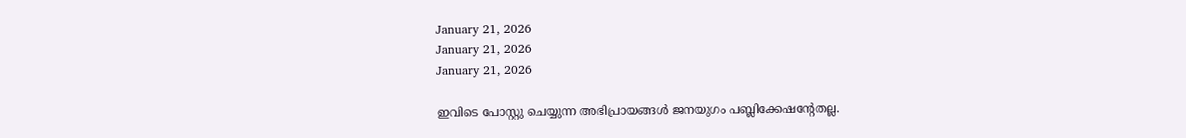January 21, 2026
January 21, 2026
January 21, 2026

ഇവിടെ പോസ്റ്റു ചെയ്യുന്ന അഭിപ്രായങ്ങള്‍ ജനയുഗം പബ്ലിക്കേഷന്റേതല്ല.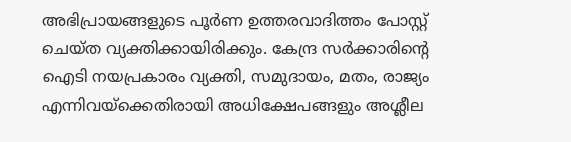അഭിപ്രായങ്ങളുടെ പൂര്‍ണ ഉത്തരവാദിത്തം പോസ്റ്റ് ചെയ്ത വ്യക്തിക്കായിരിക്കും. കേന്ദ്ര സര്‍ക്കാരിന്റെ ഐടി നയപ്രകാരം വ്യക്തി, സമുദായം, മതം, രാജ്യം എന്നിവയ്‌ക്കെതിരായി അധിക്ഷേപങ്ങളും അശ്ലീല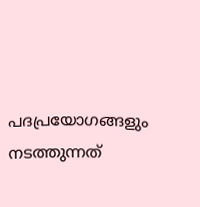പദപ്രയോഗങ്ങളും നടത്തുന്നത്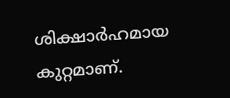ശിക്ഷാര്‍ഹമായ കുറ്റമാണ്.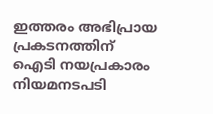ഇത്തരം അഭിപ്രായ പ്രകടനത്തിന് ഐടി നയപ്രകാരം നിയമനടപടി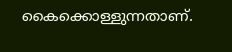കൈക്കൊള്ളുന്നതാണ്.